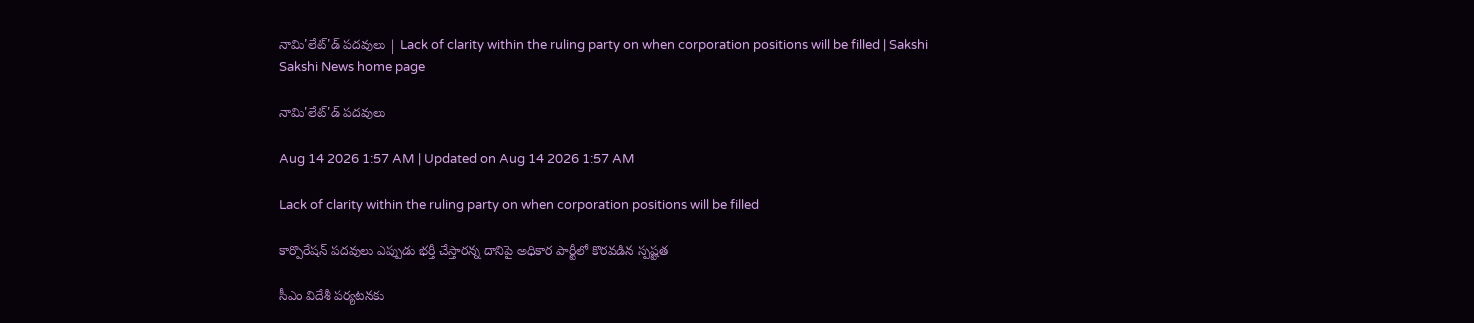నామి'లేట్‌'డ్‌ పదవులు | Lack of clarity within the ruling party on when corporation positions will be filled | Sakshi
Sakshi News home page

నామి'లేట్‌'డ్‌ పదవులు

Aug 14 2026 1:57 AM | Updated on Aug 14 2026 1:57 AM

Lack of clarity within the ruling party on when corporation positions will be filled

కార్పొరేషన్‌ పదవులు ఎప్పుడు భర్తీ చేస్తారన్న దానిపై అధికార పార్టీలో కొరవడిన స్పష్టత

సీఎం విదేశీ పర్యటనకు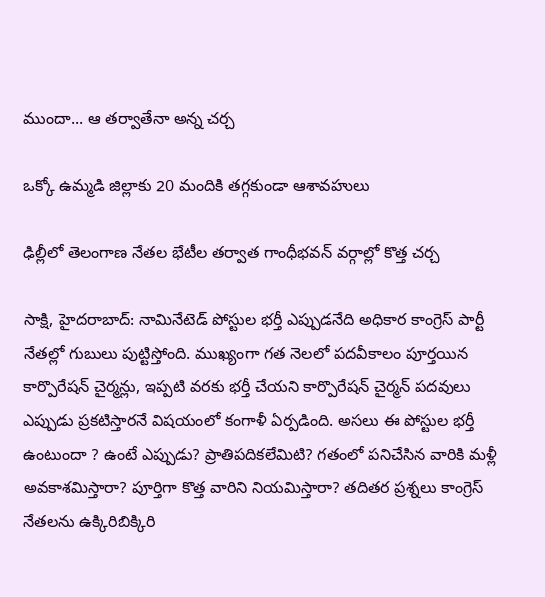ముందా... ఆ తర్వాతేనా అన్న చర్చ

ఒక్కో ఉమ్మడి జిల్లాకు 20 మందికి తగ్గకుండా ఆశావహులు

ఢిల్లీలో తెలంగాణ నేతల భేటీల తర్వాత గాంధీభవన్‌ వర్గాల్లో కొత్త చర్చ

సాక్షి, హైదరాబాద్‌: నామినేటెడ్‌ పోస్టుల భర్తీ ఎప్పుడనేది అధికార కాంగ్రెస్‌ పార్టీ నేతల్లో గుబులు పుట్టిస్తోంది. ముఖ్యంగా గత నెలలో పదవీకాలం పూర్తయిన కార్పొరేషన్‌ చైర్మన్లు, ఇప్పటి వరకు భర్తీ చేయని కార్పొరేషన్‌ చైర్మన్‌ పదవులు ఎప్పుడు ప్రకటిస్తారనే విషయంలో కంగాళీ ఏర్పడింది. అసలు ఈ పోస్టుల భర్తీ ఉంటుందా ? ఉంటే ఎప్పుడు? ప్రాతిపదికలేమిటి? గతంలో పనిచేసిన వారికి మళ్లీ అవకాశమిస్తారా? పూర్తిగా కొత్త వారిని నియమిస్తారా? తదితర ప్రశ్నలు కాంగ్రెస్‌ నేతలను ఉక్కిరిబిక్కిరి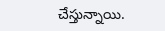చేస్తున్నాయి.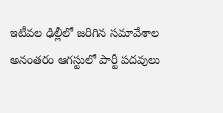ఇటీవల ఢిల్లీలో జరిగిన సమావేశాల అనంతరం ఆగస్టులో పార్టీ పదవులు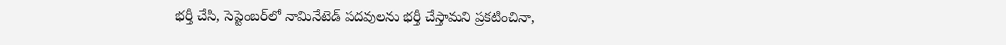భర్తీ చేసి, సెప్టెంబర్‌లో నామినేటెడ్‌ పదవులను భర్తీ చేస్తామని ప్రకటించినా,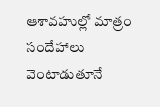ఆశావహుల్లో మాత్రం సందేహాలు వెంటాడుతూనే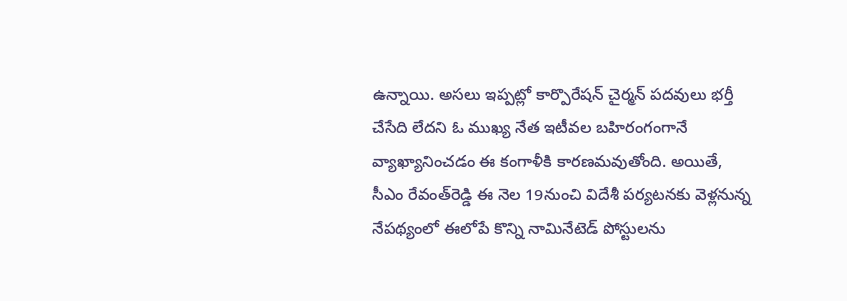ఉన్నాయి. అసలు ఇప్పట్లో కార్పొరేషన్‌ చైర్మన్‌ పదవులు భర్తీ చేసేది లేదని ఓ ముఖ్య నేత ఇటీవల బహిరంగంగానే వ్యాఖ్యానించడం ఈ కంగాళీకి కారణమవుతోంది. అయితే, సీఎం రేవంత్‌రెడ్డి ఈ నెల 19నుంచి విదేశీ పర్యటనకు వెళ్లనున్న నేపథ్యంలో ఈలోపే కొన్ని నామినేటెడ్‌ పోస్టులను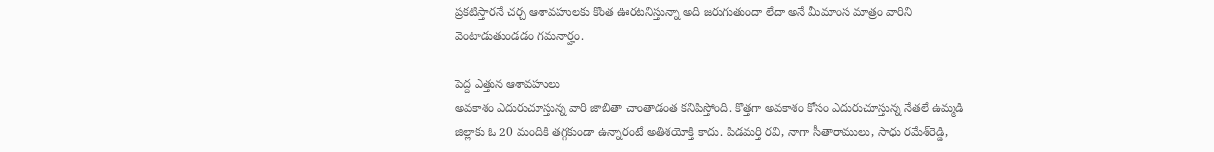ప్రకటిస్తారనే చర్చ ఆశావహులకు కొంత ఊరటనిస్తున్నా అది జరుగుతుందా లేదా అనే మీమాంస మాత్రం వారిని వెంటాడుతుండడం గమనార్హం.

పెద్ద ఎత్తున ఆశావహులు
అవకాశం ఎదురుచూస్తున్న వారి జాబితా చాంతాడంత కనిపిస్తోంది. కొత్తగా అవకాశం కోసం ఎదురుచూస్తున్న నేతలే ఉమ్మడి జిల్లాకు ఓ 20 మందికి తగ్గకుండా ఉన్నారంటే అతిశయోక్తి కాదు. పిడమర్తి రవి, నాగా సీతారాములు, సాధు రమేశ్‌రెడ్డి,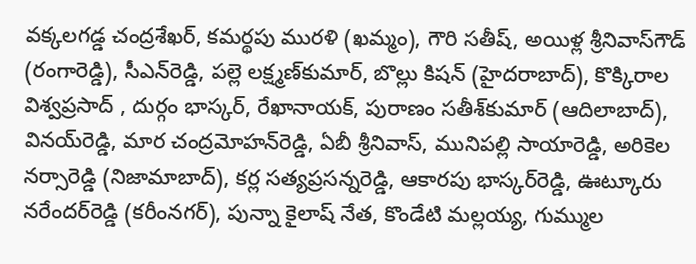వక్కలగడ్డ చంద్రశేఖర్, కమర్థపు మురళి (ఖమ్మం), గౌరి సతీష్, అయిళ్ల శ్రీనివాస్‌గౌడ్‌ (రంగారెడ్డి), సీఎన్‌రెడ్డి, పల్లె లక్ష్మణ్‌కుమార్, బొల్లు కిషన్‌ (హైదరాబాద్‌), కొక్కిరాల విశ్వప్రసాద్‌ , దుర్గం భాస్కర్, రేఖానాయక్, పురాణం సతీశ్‌కుమార్‌ (ఆదిలాబాద్‌), వినయ్‌రెడ్డి, మార చంద్రమోహన్‌రెడ్డి, ఏబీ శ్రీనివాస్, మునిపల్లి సాయారెడ్డి, అరికెల నర్సారెడ్డి (నిజామాబాద్‌), కర్ల సత్యప్రసన్నరెడ్డి, ఆకారపు భాస్కర్‌రెడ్డి, ఊట్కూరు నరేందర్‌రెడ్డి (కరీంనగర్‌), పున్నా కైలాష్‌ నేత, కొండేటి మల్లయ్య, గుమ్ముల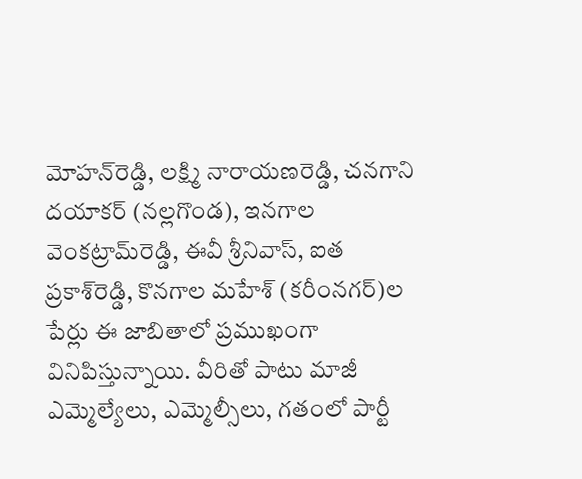మోహన్‌రెడ్డి, లక్ష్మి నారాయణరెడ్డి, చనగాని దయాకర్‌ (నల్లగొండ), ఇనగాల వెంకట్రామ్‌రెడ్డి, ఈవీ శ్రీనివాస్, ఐత ప్రకాశ్‌రెడ్డి, కొనగాల మహేశ్‌ (కరీంనగర్‌)ల పేర్లు ఈ జాబితాలో ప్రముఖంగా వినిపిస్తున్నాయి. వీరితో పాటు మాజీ ఎమ్మెల్యేలు, ఎమ్మెల్సీలు, గతంలో పార్టీ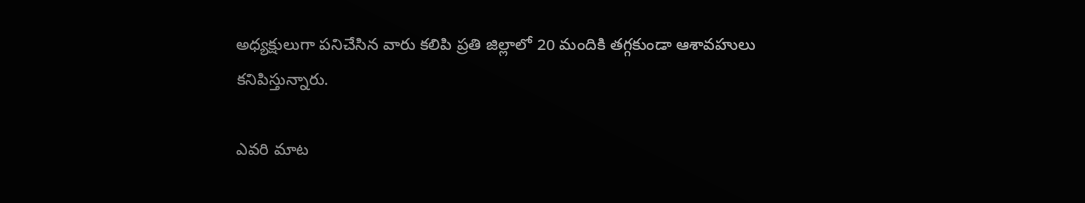అధ్యక్షులుగా పనిచేసిన వారు కలిపి ప్రతి జిల్లాలో 20 మందికి తగ్గకుండా ఆశావహులు కనిపిస్తున్నారు.

ఎవరి మాట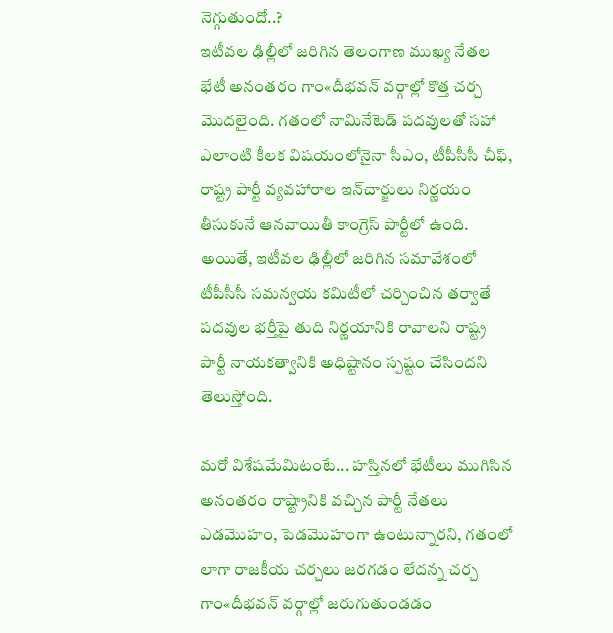నెగ్గుతుందో..?
ఇటీవల ఢిల్లీలో జరిగిన తెలంగాణ ముఖ్య నేతల భేటీ అనంతరం గాం«దీభవన్‌ వర్గాల్లో కొత్త చర్చ మొదలైంది. గతంలో నామినేటెడ్‌ పదవులతో సహా ఎలాంటి కీలక విషయంలోనైనా సీఎం, టీపీసీసీ చీఫ్, రాష్ట్ర పార్టీ వ్యవహారాల ఇన్‌చార్జులు నిర్ణయం తీసుకునే ఆనవాయితీ కాంగ్రెస్‌ పార్టీలో ఉంది. అయితే, ఇటీవల ఢిల్లీలో జరిగిన సమావేశంలో టీపీసీసీ సమన్వయ కమిటీలో చర్చించిన తర్వాతే పదవుల భర్తీపై తుది నిర్ణయానికి రావాలని రాష్ట్ర పార్టీ నాయకత్వానికి అధిష్టానం స్పష్టం చేసిందని తెలుస్తోంది.

మరో విశేషమేమిటంటే... హస్తినలో భేటీలు ముగిసిన అనంతరం రాష్ట్రానికి వచ్చిన పార్టీ నేతలు ఎడమొహం, పెడమొహంగా ఉంటున్నారని, గతంలో లాగా రాజకీయ చర్చలు జరగడం లేదన్న చర్చ గాం«దీభవన్‌ వర్గాల్లో జరుగుతుండడం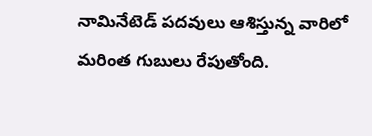నామినేటెడ్‌ పదవులు ఆశిస్తున్న వారిలో మరింత గుబులు రేపుతోంది.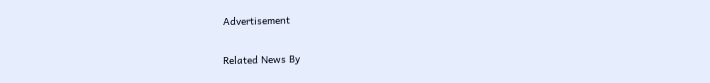Advertisement

Related News By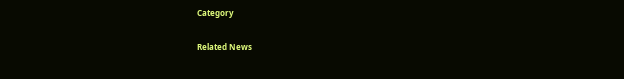Category

Related News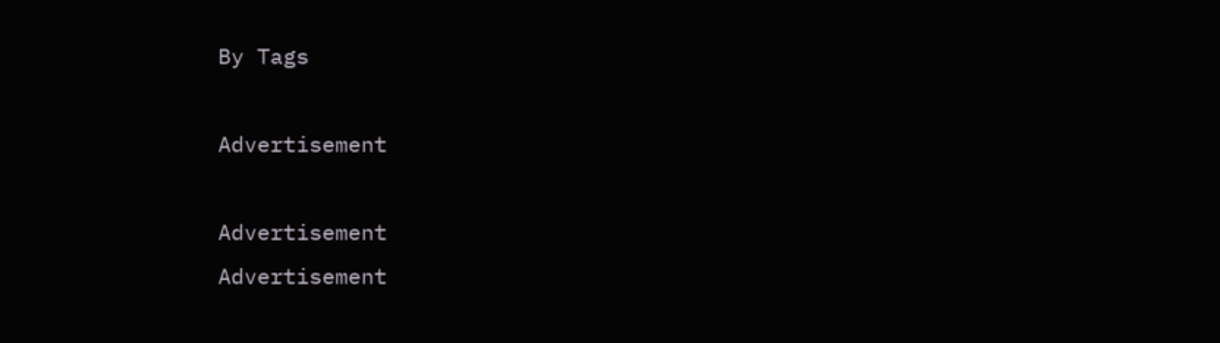By Tags

Advertisement

Advertisement
Advertisement